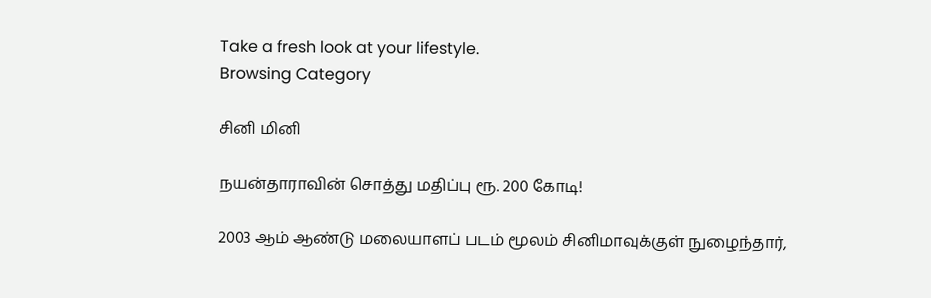Take a fresh look at your lifestyle.
Browsing Category

சினி மினி

நயன்தாராவின் சொத்து மதிப்பு ரூ. 200 கோடி!

2003 ஆம் ஆண்டு மலையாளப் படம் மூலம் சினிமாவுக்குள் நுழைந்தார்,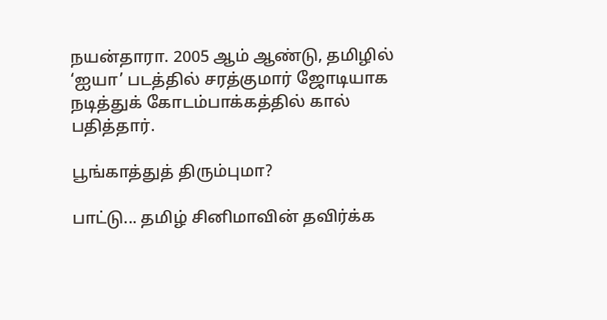நயன்தாரா. 2005 ஆம் ஆண்டு, தமிழில் ‘ஐயா’ படத்தில் சரத்குமார் ஜோடியாக நடித்துக் கோடம்பாக்கத்தில் கால் பதித்தார்.

பூங்காத்துத் திரும்புமா?

பாட்டு... தமிழ் சினிமாவின் தவிர்க்‍க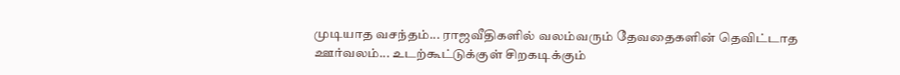முடியாத வசந்தம்... ராஜவீதிகளில் வலம்வரும் தேவதைகளின் தெவிட்டாத ஊர்வலம்... உடற்கூட்டுக்‍குள் சிறகடிக்‍கும்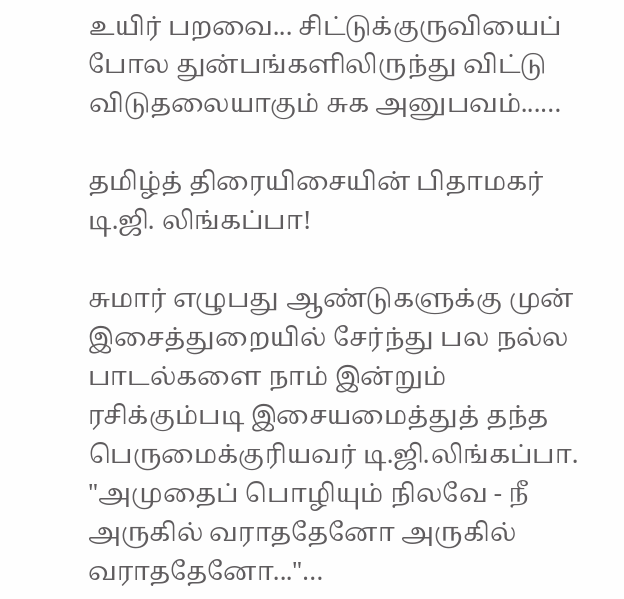உயிர் பறவை... சிட்டுக்‍குருவியைப் போல துன்பங்களிலிருந்து விட்டு விடுதலையாகும் சுக அனுபவம்...…

தமிழ்த் திரையிசையின் பிதாமகர் டி.ஜி. லிங்கப்பா!

சுமார் எழுபது ஆண்டுகளுக்கு முன் இசைத்துறையில் சேர்ந்து பல நல்ல பாடல்களை நாம் இன்றும் ரசிக்கும்படி இசையமைத்துத் தந்த பெருமைக்குரியவர் டி.ஜி.லிங்கப்பா. "அமுதைப் பொழியும் நிலவே - நீ அருகில் வராததேனோ அருகில் வராததேனோ..."…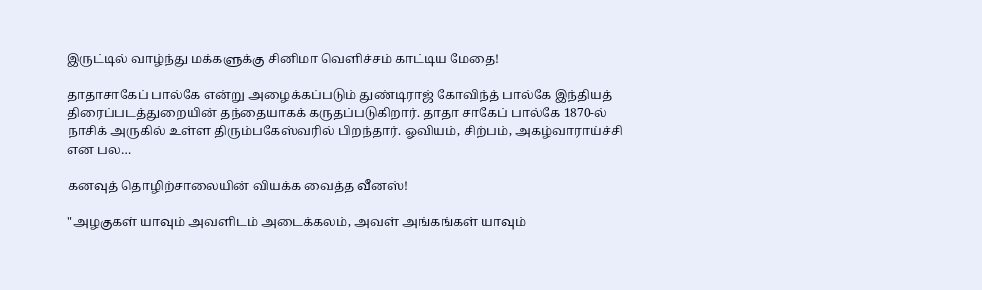இருட்டில் வாழ்ந்து மக்களுக்கு சினிமா வெளிச்சம் காட்டிய மேதை!

தாதாசாகேப் பால்கே என்று அழைக்கப்படும் துண்டிராஜ் கோவிந்த் பால்கே இந்தியத் திரைப்படத்துறையின் தந்தையாகக் கருதப்படுகிறார். தாதா சாகேப் பால்கே 1870-ல் நாசிக் அருகில் உள்ள திரும்பகேஸ்வரில் பிறந்தார். ஓவியம், சிற்பம், அகழ்வாராய்ச்சி என பல…

கனவுத் தொழிற்சாலையின் வியக்க வைத்த வீனஸ்!

"அழகுகள் யாவும் அவளிடம் அடைக்கலம், அவள் அங்கங்கள் யாவும்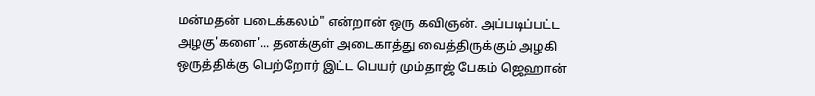மன்மதன் படைக்கலம்" என்றான் ஒரு கவிஞன். அப்படிப்பட்ட அழகு'களை'... தனக்குள் அடைகாத்து வைத்திருக்கும் அழகி ஒருத்திக்கு பெற்றோர் இட்ட பெயர் மும்தாஜ் பேகம் ஜெஹான்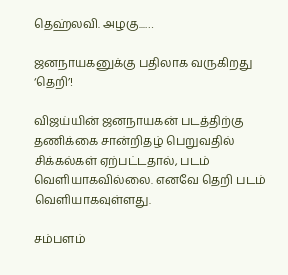தெஹ்லவி. அழகு...…

ஜனநாயகனுக்கு பதிலாக வருகிறது ‘தெறி’!

விஜய்யின் ஜனநாயகன் படத்திற்கு தணிக்கை சான்றிதழ் பெறுவதில் சிக்கல்கள் ஏற்பட்டதால், படம் வெளியாகவில்லை. எனவே தெறி படம் வெளியாகவுள்ளது.

சம்பளம்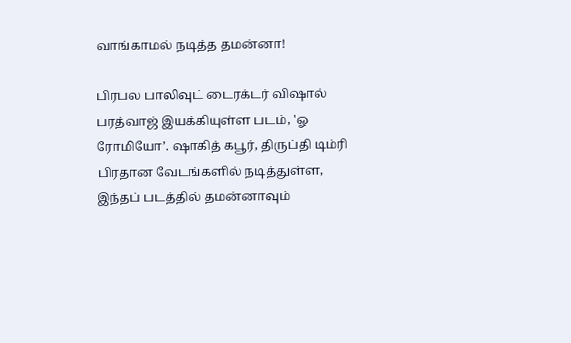வாங்காமல் நடித்த தமன்னா!

பிரபல பாலிவுட் டைரக்டர் விஷால் பரத்வாஜ் இயக்கியுள்ள படம், 'ஓ ரோமியோ’. ஷாகித் கபூர், திருப்தி டிம்ரி பிரதான வேடங்களில் நடித்துள்ள, இந்தப் படத்தில் தமன்னாவும்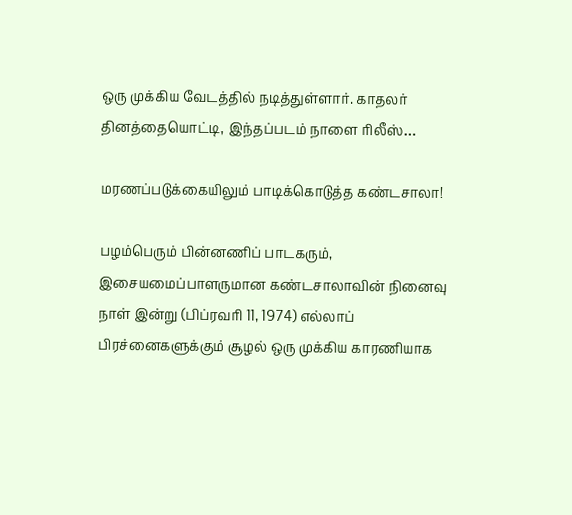ஒரு முக்கிய வேடத்தில் நடித்துள்ளார். காதலர் தினத்தையொட்டி, இந்தப்படம் நாளை ரிலீஸ்…

மரணப்படுக்கையிலும் பாடிக்கொடுத்த கண்டசாலா!

பழம்பெரும் பின்னணிப் பாடகரும், இசையமைப்பாளருமான கண்டசாலாவின் நினைவு நாள் இன்று (பிப்ரவரி 11, 1974) எல்லாப் பிரச்னைகளுக்‍கும் சூழல் ஒரு முக்‍கிய காரணியாக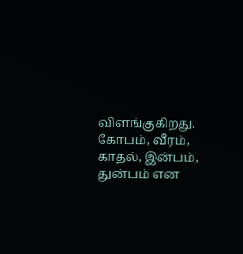விளங்குகிறது. கோபம், வீரம், காதல், இன்பம், துன்பம் என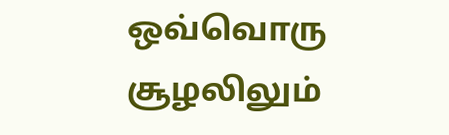ஒவ்வொரு சூழலிலும்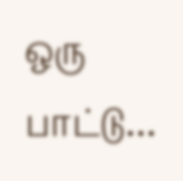ஒரு பாட்டு…